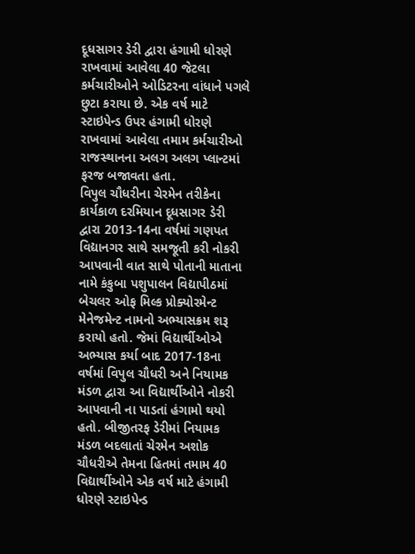દૂધસાગર ડેરી દ્વારા હંગામી ધોરણે રાખવામાં આવેલા 40 જેટલા કર્મચારીઓને ઓડિટરના વાંધાને પગલે છુટા કરાયા છે. એક વર્ષ માટે સ્ટાઇપેન્ડ ઉપર હંગામી ધોરણે રાખવામાં આવેલા તમામ કર્મચારીઓ રાજસ્થાનના અલગ અલગ પ્લાન્ટમાં ફરજ બજાવતા હતા.
વિપુલ ચૌધરીના ચેરમેન તરીકેના કાર્યકાળ દરમિયાન દૂધસાગર ડેરી દ્વારા 2013-14ના વર્ષમાં ગણપત વિદ્યાનગર સાથે સમજૂતી કરી નોકરી આપવાની વાત સાથે પોતાની માતાના નામે કંકુબા પશુપાલન વિદ્યાપીઠમાં બેચલર ઓફ મિલ્ક પ્રોક્યોરમેન્ટ મેનેજમેન્ટ નામનો અભ્યાસક્રમ શરૂ કરાયો હતો. જેમાં વિદ્યાર્થીઓએ અભ્યાસ કર્યા બાદ 2017-18ના વર્ષમાં વિપુલ ચૌધરી અને નિયામક મંડળ દ્વારા આ વિદ્યાર્થીઓને નોકરી આપવાની ના પાડતાં હંગામો થયો હતો. બીજીતરફ ડેરીમાં નિયામક મંડળ બદલાતાં ચેરમેન અશોક ચૌધરીએ તેમના હિતમાં તમામ 40 વિદ્યાર્થીઓને એક વર્ષ માટે હંગામી ધોરણે સ્ટાઇપેન્ડ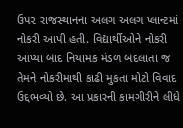ઉપ૨ રાજસ્થાનના અલગ અલગ પ્લાન્ટમાં નોકરી આપી હતી. વિદ્યાર્થીઓને નોકરી આપ્યા બાદ નિયામક મંડળ બદલાતા જ તેમને નોકરીમાથી કાઢી મુકતા મોટો વિવાદ ઉદ્દભવ્યો છે. આ પ્રકારની કામગીરીને લીધે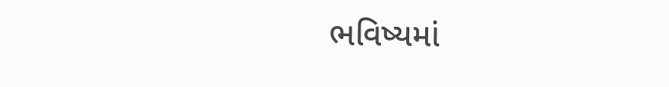ભવિષ્યમાં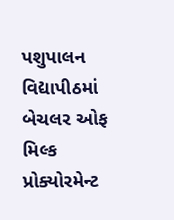પશુપાલન વિદ્યાપીઠમાં બેચલર ઓફ મિલ્ક પ્રોક્યોરમેન્ટ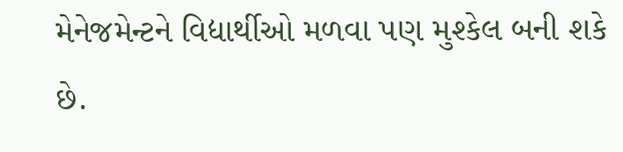મેનેજમેન્ટને વિદ્યાર્થીઓ મળવા પણ મુશ્કેલ બની શકે છે.